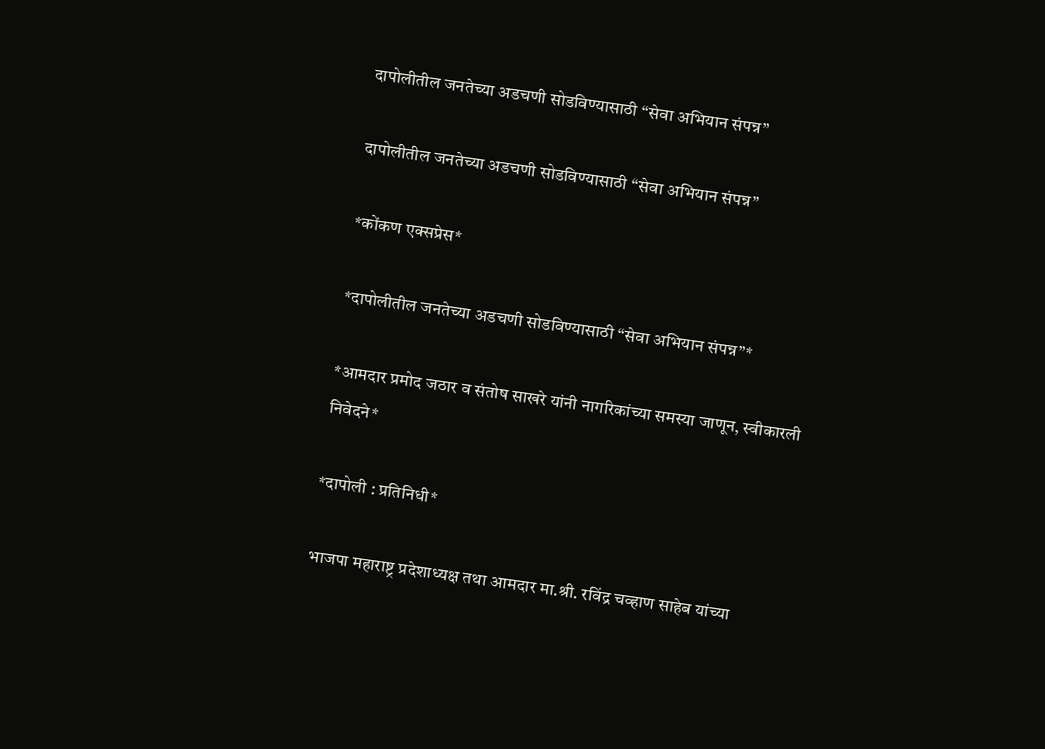दापोलीतील जनतेच्या अडचणी सोडविण्यासाठी “सेवा अभियान संपन्न”

दापोलीतील जनतेच्या अडचणी सोडविण्यासाठी “सेवा अभियान संपन्न”

*कोंकण एक्सप्रेस*

*दापोलीतील जनतेच्या अडचणी सोडविण्यासाठी “सेवा अभियान संपन्न”*

*आमदार प्रमोद जठार व संतोष साखरे यांनी नागरिकांच्या समस्या जाणून, स्वीकारली निवेदने*

*दापोली : प्रतिनिधी*

भाजपा महाराष्ट्र प्रदेशाध्यक्ष तथा आमदार मा.श्री. रविंद्र चव्हाण साहेब यांच्या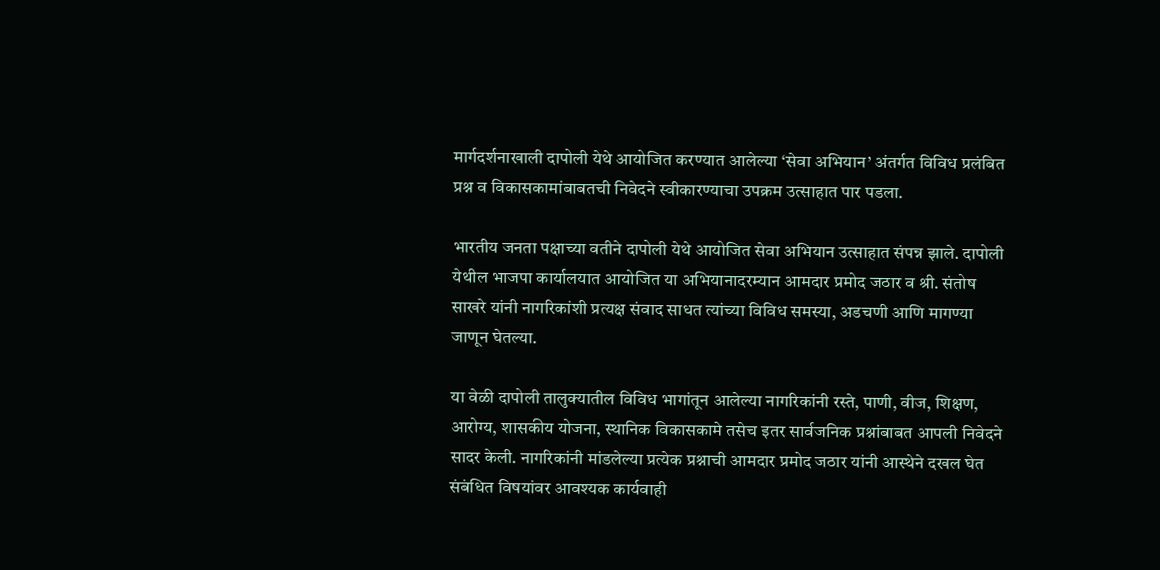मार्गदर्शनाखाली दापोली येथे आयोजित करण्यात आलेल्या ‘सेवा अभियान’ अंतर्गत विविध प्रलंबित प्रश्न व विकासकामांबाबतची निवेदने स्वीकारण्याचा उपक्रम उत्साहात पार पडला.

भारतीय जनता पक्षाच्या वतीने दापोली येथे आयोजित सेवा अभियान उत्साहात संपन्न झाले. दापोली येथील भाजपा कार्यालयात आयोजित या अभियानादरम्यान आमदार प्रमोद जठार व श्री. संतोष साखरे यांनी नागरिकांशी प्रत्यक्ष संवाद साधत त्यांच्या विविध समस्या, अडचणी आणि मागण्या जाणून घेतल्या.

या वेळी दापोली तालुक्यातील विविध भागांतून आलेल्या नागरिकांनी रस्ते, पाणी, वीज, शिक्षण, आरोग्य, शासकीय योजना, स्थानिक विकासकामे तसेच इतर सार्वजनिक प्रश्नांबाबत आपली निवेदने सादर केली. नागरिकांनी मांडलेल्या प्रत्येक प्रश्नाची आमदार प्रमोद जठार यांनी आस्थेने दखल घेत संबंधित विषयांवर आवश्यक कार्यवाही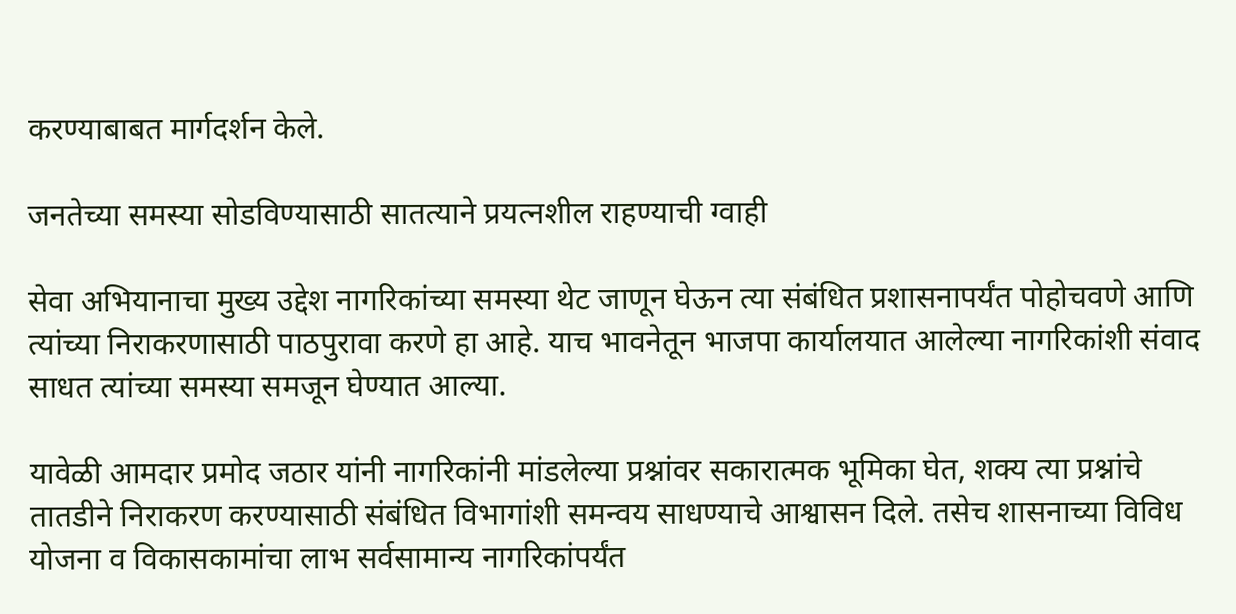करण्याबाबत मार्गदर्शन केले.

जनतेच्या समस्या सोडविण्यासाठी सातत्याने प्रयत्नशील राहण्याची ग्वाही

सेवा अभियानाचा मुख्य उद्देश नागरिकांच्या समस्या थेट जाणून घेऊन त्या संबंधित प्रशासनापर्यंत पोहोचवणे आणि त्यांच्या निराकरणासाठी पाठपुरावा करणे हा आहे. याच भावनेतून भाजपा कार्यालयात आलेल्या नागरिकांशी संवाद साधत त्यांच्या समस्या समजून घेण्यात आल्या.

यावेळी आमदार प्रमोद जठार यांनी नागरिकांनी मांडलेल्या प्रश्नांवर सकारात्मक भूमिका घेत, शक्य त्या प्रश्नांचे तातडीने निराकरण करण्यासाठी संबंधित विभागांशी समन्वय साधण्याचे आश्वासन दिले. तसेच शासनाच्या विविध योजना व विकासकामांचा लाभ सर्वसामान्य नागरिकांपर्यंत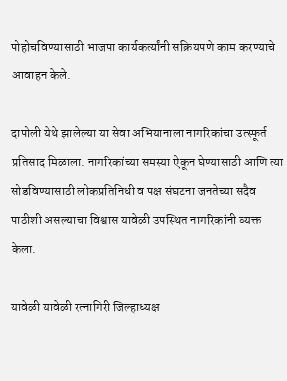पोहोचविण्यासाठी भाजपा कार्यकर्त्यांनी सक्रियपणे काम करण्याचे आवाहन केले.

दापोली येथे झालेल्या या सेवा अभियानाला नागरिकांचा उत्स्फूर्त प्रतिसाद मिळाला. नागरिकांच्या समस्या ऐकून घेण्यासाठी आणि त्या सोडविण्यासाठी लोकप्रतिनिधी व पक्ष संघटना जनतेच्या सदैव पाठीशी असल्याचा विश्वास यावेळी उपस्थित नागरिकांनी व्यक्त केला.

यावेळी यावेळी रत्नागिरी जिल्हाध्यक्ष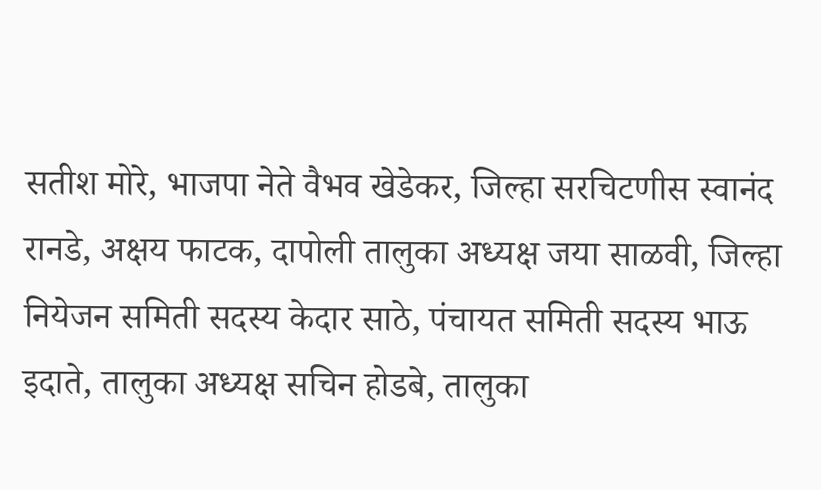सतीश मोरे, भाजपा नेते वैभव खेडेकर, जिल्हा सरचिटणीस स्वानंद रानडे, अक्षय फाटक, दापोली तालुका अध्यक्ष जया साळवी, जिल्हा नियेजन समिती सदस्य केदार साठे, पंचायत समिती सदस्य भाऊ इदाते, तालुका अध्यक्ष सचिन होडबे, तालुका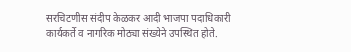सरचिटणीस संदीप केळकर आदी भाजपा पदाधिकारी कार्यकर्ते व नागरिक मोठ्या संख्येने उपस्थित होते.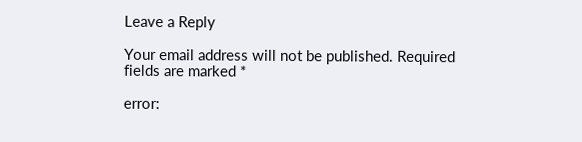Leave a Reply

Your email address will not be published. Required fields are marked *

error: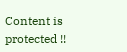Content is protected !!